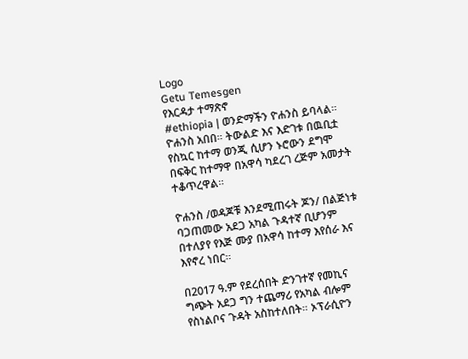Logo
Getu Temesgen
የእርዳታ ተማጽኖ
#ethiopia | ወንድማችን ዮሐንስ ይባላል። ዮሐንስ አበበ። ትውልድ እና እድገቱ በዉቢቷ የስኳር ከተማ ወንጂ ሲሆን ኑሮውን ደግሞ በፍቅር ከተማዋ በአዋሳ ካደረገ ረጅም አመታት ተቆጥረዋል።

ዮሐንስ /ወዳጆቹ እንደሚጠሩት ጆን/ በልጅነቱ ባጋጠመው አደጋ አካል ጉዳተኛ ቢሆንም በተለያየ የእጅ ሙያ በአዋሳ ከተማ እየሰራ እና እየኖረ ነበር።

በ2017 ዓ.ም የደረሰበት ድንገተኛ የመኪና ግጭት አደጋ ግን ተጨማሪ የአካል ብሎም የስነልቦና ጉዳት አስከተለበት። ኦፕራሲዮን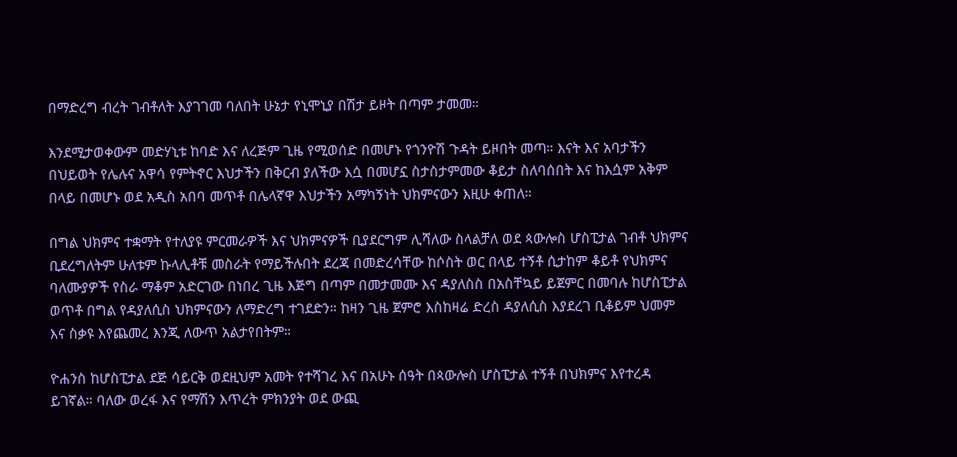በማድረግ ብረት ገብቶለት እያገገመ ባለበት ሁኔታ የኒሞኒያ በሽታ ይዞት በጣም ታመመ።

እንደሚታወቀውም መድሃኒቱ ከባድ እና ለረጅም ጊዜ የሚወሰድ በመሆኑ የጎንዮሽ ጉዳት ይዞበት መጣ። እናት እና አባታችን በህይወት የሌሉና አዋሳ የምትኖር እህታችን በቅርብ ያለችው እሷ በመሆኗ ስታስታምመው ቆይታ ስለባሰበት እና ከእሷም አቅም በላይ በመሆኑ ወደ አዲስ አበባ መጥቶ በሌላኛዋ እህታችን አማካኝነት ህክምናውን እዚሁ ቀጠለ።

በግል ህክምና ተቋማት የተለያዩ ምርመራዎች እና ህክምናዎች ቢያደርግም ሊሻለው ስላልቻለ ወደ ጳውሎስ ሆስፒታል ገብቶ ህክምና ቢደረግለትም ሁለቱም ኩላሊቶቹ መስራት የማይችሉበት ደረጃ በመድረሳቸው ከሶስት ወር በላይ ተኝቶ ሲታከም ቆይቶ የህክምና ባለሙያዎች የስራ ማቆም አድርገው በነበረ ጊዜ እጅግ በጣም በመታመሙ እና ዳያለስስ በአስቸኳይ ይጀምር በመባሉ ከሆስፒታል ወጥቶ በግል የዳያለሲስ ህክምናውን ለማድረግ ተገደድን። ከዛን ጊዜ ጀምሮ እስከዛሬ ድረስ ዳያለሲስ እያደረገ ቢቆይም ህመም እና ስቃዩ እየጨመረ እንጂ ለውጥ አልታየበትም።

ዮሐንስ ከሆስፒታል ደጅ ሳይርቅ ወደዚህም አመት የተሻገረ እና በአሁኑ ሰዓት በጳውሎስ ሆስፒታል ተኝቶ በህክምና እየተረዳ ይገኛል። ባለው ወረፋ እና የማሽን እጥረት ምክንያት ወደ ውጪ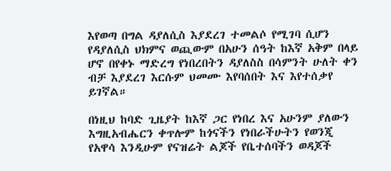እየወጣ በግል ዳያለሲስ እያደረገ ተመልሶ የሚገባ ሲሆን የዳያለሲስ ህክምና ወጪውም በአሁን ሰዓት ከእኛ አቅም በላይ ሆኖ በየቀኑ ማድረግ የነበረበትን ዳያለስስ በሳምንት ሁለት ቀን ብቻ እያደረገ እርሱም ህመሙ እየባሰበት እና እየተሰቃየ ይገኛል።

በነዚህ ከባድ ጊዜያት ከእኛ ጋር የነበረ እና አሁንም ያለውን እግዚአብሔርን ቀጥሎም ከጎናችን የነበራችሁትን የወንጂ የአዋሳ እንዲሁም የናዝሬት ልጆች የቤተሰባችን ወዳጆች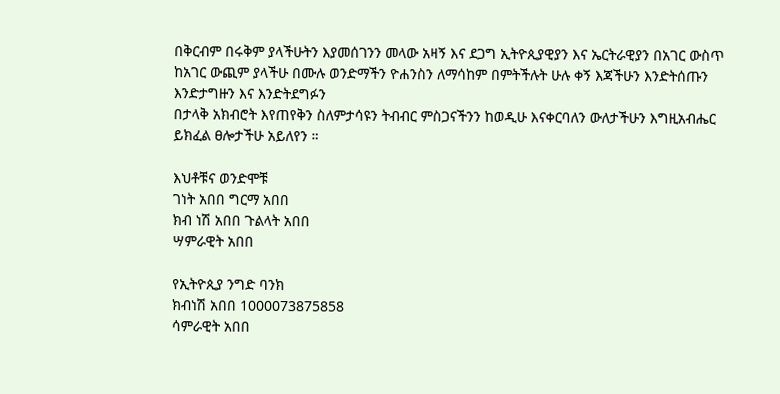በቅርብም በሩቅም ያላችሁትን እያመሰገንን መላው አዛኝ እና ደጋግ ኢትዮጲያዊያን እና ኤርትራዊያን በአገር ውስጥ ከአገር ውጪም ያላችሁ በሙሉ ወንድማችን ዮሐንስን ለማሳከም በምትችሉት ሁሉ ቀኝ እጃችሁን እንድትሰጡን እንድታግዙን እና እንድትደግፉን
በታላቅ አክብሮት እየጠየቅን ስለምታሳዩን ትብብር ምስጋናችንን ከወዲሁ እናቀርባለን ውለታችሁን እግዚአብሔር ይክፈል ፀሎታችሁ አይለየን ።

እህቶቹና ወንድሞቹ
ገነት አበበ ግርማ አበበ
ክብ ነሽ አበበ ጉልላት አበበ
ሣምራዊት አበበ

የኢትዮጲያ ንግድ ባንክ
ክብነሽ አበበ 1000073875858
ሳምራዊት አበበ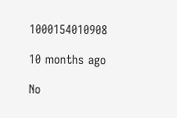1000154010908

10 months ago

No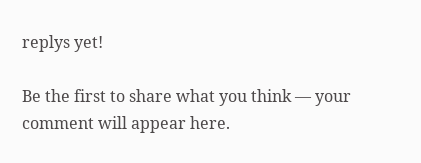replys yet!

Be the first to share what you think — your comment will appear here.